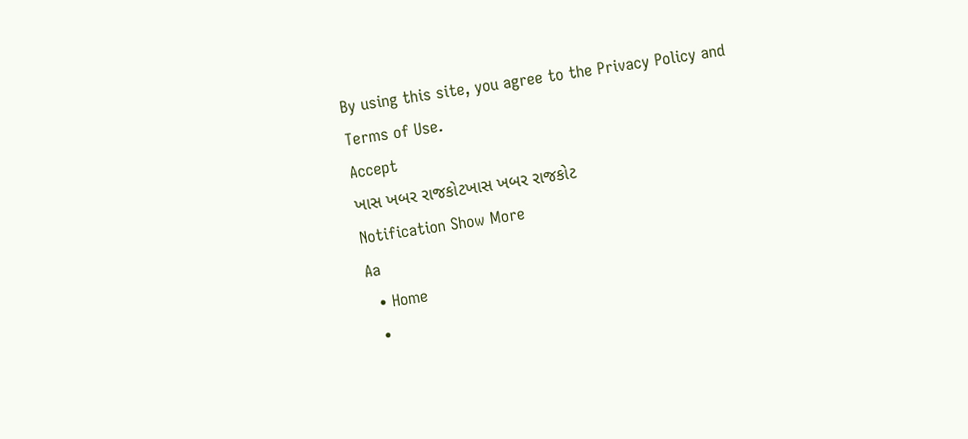By using this site, you agree to the Privacy Policy and Terms of Use.
Accept
ખાસ ખબર રાજકોટખાસ ખબર રાજકોટ
Notification Show More
Aa
  • Home
  •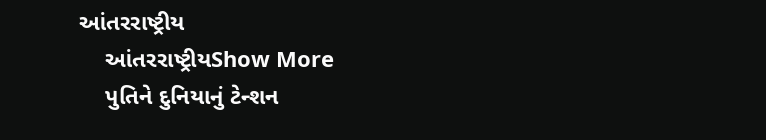આંતરરાષ્ટ્રીય
    આંતરરાષ્ટ્રીયShow More
    પુતિને દુનિયાનું ટેન્શન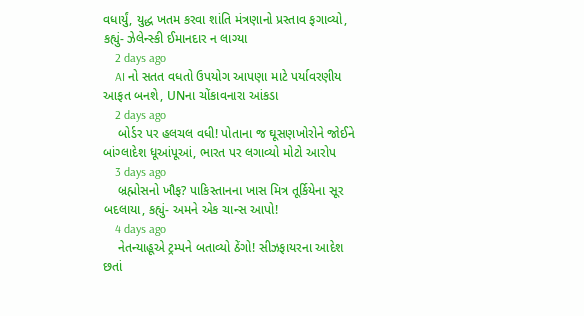વધાર્યું, યુદ્ધ ખતમ કરવા શાંતિ મંત્રણાનો પ્રસ્તાવ ફગાવ્યો, કહ્યું- ઝેલેન્સ્કી ઈમાનદાર ન લાગ્યા
    2 days ago
    AI નો સતત વધતો ઉપયોગ આપણા માટે પર્યાવરણીય આફત બનશે, UNના ચોંકાવનારા આંકડા
    2 days ago
    બોર્ડર પર હલચલ વધી! પોતાના જ ઘૂસણખોરોને જોઈને બાંગ્લાદેશ ધૂઆંપૂઆં, ભારત પર લગાવ્યો મોટો આરોપ
    3 days ago
    બ્રહ્મોસનો ખૌફ? પાકિસ્તાનના ખાસ મિત્ર તૂર્કિયેના સૂર બદલાયા, કહ્યું- અમને એક ચાન્સ આપો!
    4 days ago
    નેતન્યાહૂએ ટ્રમ્પને બતાવ્યો ઠેંગો! સીઝફાયરના આદેશ છતાં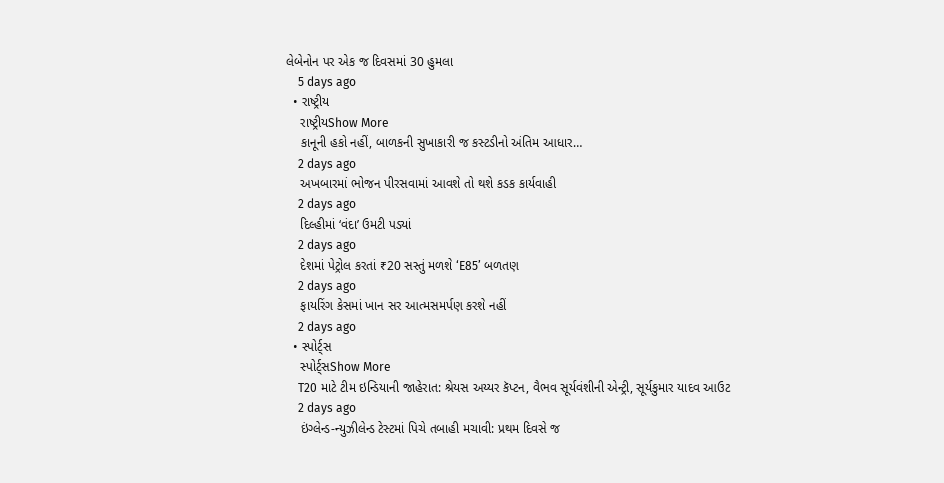લેબેનોન પર એક જ દિવસમાં 30 હુમલા
    5 days ago
  • રાષ્ટ્રીય
    રાષ્ટ્રીયShow More
    કાનૂની હકો નહીં, બાળકની સુખાકારી જ કસ્ટડીનો અંતિમ આધાર…
    2 days ago
    અખબારમાં ભોજન પીરસવામાં આવશે તો થશે કડક કાર્યવાહી
    2 days ago
    દિલ્હીમાં ‘વંદા’ ઉમટી પડ્યાં
    2 days ago
    દેશમાં પેટ્રોલ કરતાં ₹20 સસ્તું મળશે ‘E85’ બળતણ
    2 days ago
    ફાયરિંગ કેસમાં ખાન સર આત્મસમર્પણ કરશે નહીં
    2 days ago
  • સ્પોર્ટ્સ
    સ્પોર્ટ્સShow More
    T20 માટે ટીમ ઇન્ડિયાની જાહેરાત: શ્રેયસ અય્યર કૅપ્ટન, વૈભવ સૂર્યવંશીની એન્ટ્રી, સૂર્યકુમાર યાદવ આઉટ
    2 days ago
    ઇંગ્લેન્ડ-ન્યુઝીલેન્ડ ટેસ્ટમાં પિચે તબાહી મચાવી: પ્રથમ દિવસે જ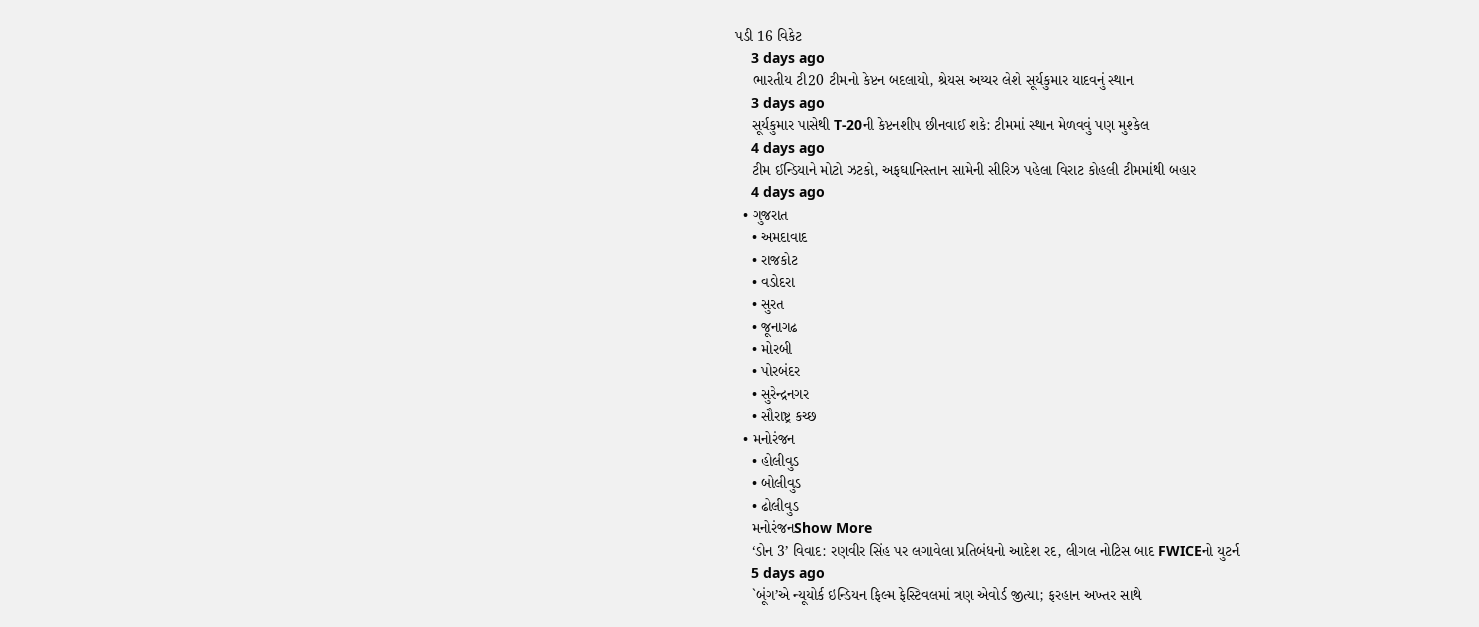પડી 16 વિકેટ
    3 days ago
    ભારતીય ટી20 ટીમનો કેપ્ટન બદલાયો, શ્રેયસ અય્યર લેશે સૂર્યકુમાર યાદવનું સ્થાન
    3 days ago
    સૂર્યકુમાર પાસેથી T-20ની કેપ્ટનશીપ છીનવાઈ શકે: ટીમમાં સ્થાન મેળવવું પણ મુશ્કેલ
    4 days ago
    ટીમ ઈન્ડિયાને મોટો ઝટકો, અફઘાનિસ્તાન સામેની સીરિઝ પહેલા વિરાટ કોહલી ટીમમાંથી બહાર
    4 days ago
  • ગુજરાત
    • અમદાવાદ
    • રાજકોટ
    • વડોદરા
    • સુરત
    • જૂનાગઢ
    • મોરબી
    • પોરબંદર
    • સુરેન્દ્રનગર
    • સૌરાષ્ટ્ર કચ્છ
  • મનોરંજન
    • હોલીવુડ
    • બોલીવુડ
    • ઢોલીવુડ
    મનોરંજનShow More
    ‘ડોન 3’ વિવાદ: રણવીર સિંહ પર લગાવેલા પ્રતિબંધનો આદેશ રદ, લીગલ નોટિસ બાદ FWICEનો યુટર્ન
    5 days ago
    `બૂંગ’એ ન્યૂયોર્ક ઇન્ડિયન ફિલ્મ ફેસ્ટિવલમાં ત્રણ એવોર્ડ જીત્યા; ફરહાન અખ્તર સાથે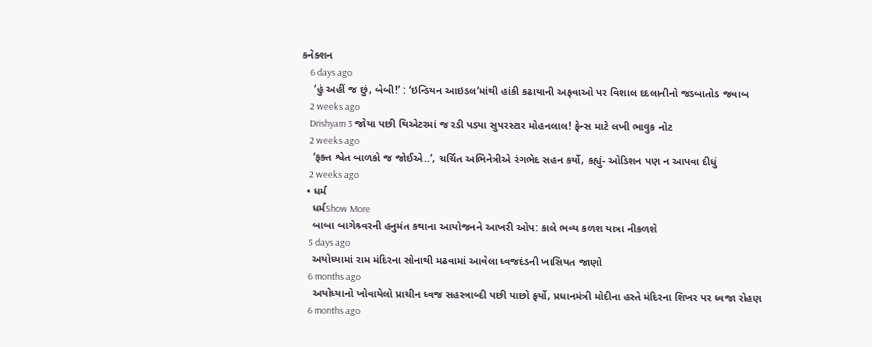કનેક્શન
    6 days ago
    ‘હું અહીં જ છું, બેબી!’ : ‘ઇન્ડિયન આઇડલ’માંથી હાંકી કઢાયાની અફવાઓ પર વિશાલ દદલાનીનો જડબાતોડ જવાબ
    2 weeks ago
    Drishyam 3 જોયા પછી થિએટરમાં જ રડી પડ્યા સુપરસ્ટાર મોહનલાલ! ફેન્સ માટે લખી ભાવુક નોટ
    2 weeks ago
    ‘ફક્ત શ્વેત બાળકો જ જોઈએ..’, ચર્ચિત અભિનેત્રીએ રંગભેદ સહન કર્યો, કહ્યું- ઓડિશન પણ ન આપવા દીધું
    2 weeks ago
  • ધર્મ
    ધર્મShow More
    બાબા બાગેશ્ર્વરની હનુમંત કથાના આયોજનને આખરી ઓપ: કાલે ભવ્ય કળશ યાત્રા નીકળશે
    5 days ago
    અયોધ્યામાં રામ મંદિરના સોનાથી મઢવામાં આવેલા ધ્વજદંડની ખાસિયત જાણો
    6 months ago
    અયોધ્યાનો ખોવાયેલો પ્રાચીન ધ્વજ સહસ્ત્રાબ્દી પછી પાછો ફર્યો, પ્રધાનમંત્રી મોદીના હસ્તે મંદિરના શિખર પર ધ્વજા રોહણ
    6 months ago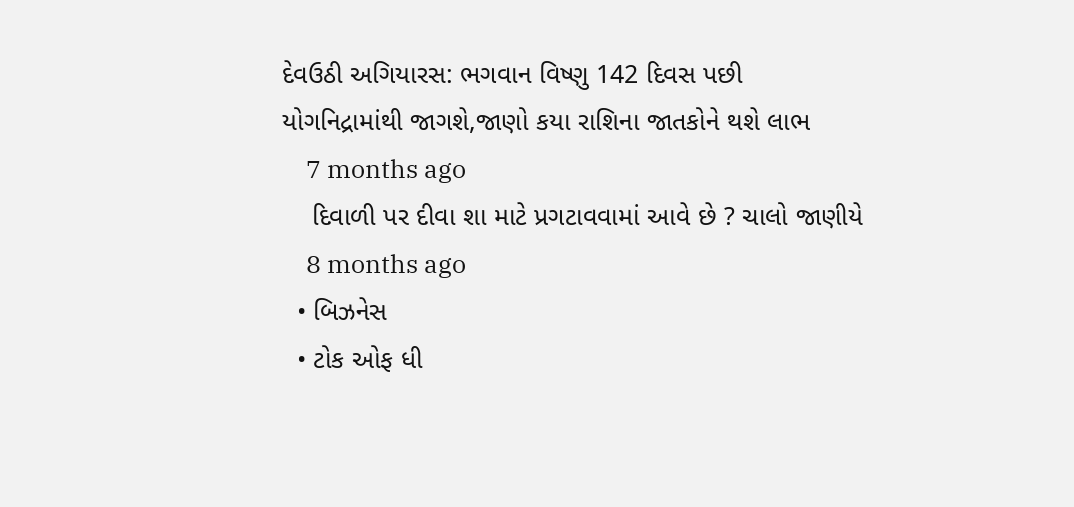દેવઉઠી અગિયારસ: ભગવાન વિષ્ણુ 142 દિવસ પછી યોગનિદ્રામાંથી જાગશે,જાણો કયા રાશિના જાતકોને થશે લાભ
    7 months ago
    દિવાળી પર દીવા શા માટે પ્રગટાવવામાં આવે છે ? ચાલો જાણીયે
    8 months ago
  • બિઝનેસ
  • ટોક ઓફ ધી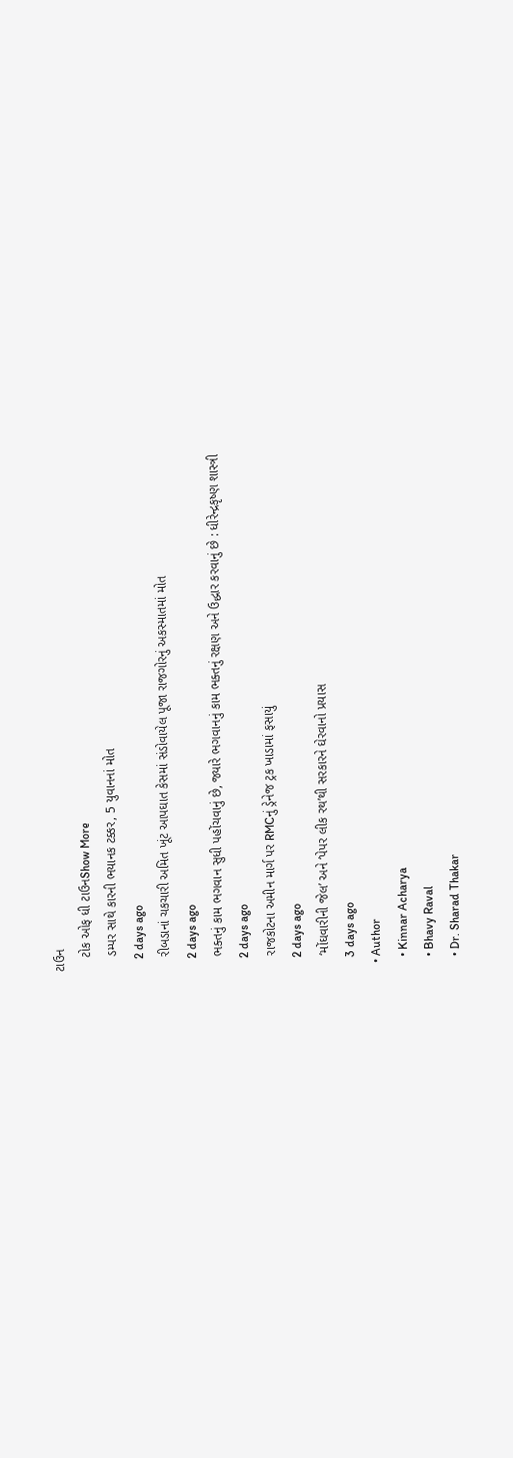ટાઉન
    ટોક ઓફ ધી ટાઉનShow More
    ડમ્પર સાથે કારની ભયાનક ટક્કર, 5 યુવાનનાં મોત
    2 days ago
    રીબડાનાં ચકચારી અમિત ખૂંટ આપઘાત કેસમાં સંડોવાયેલ પૂજા રાજગોરનું અકસ્માતમાં મોત
    2 days ago
    ભક્તનું કામ ભગવાન સુધી પહોંચવાનું છે, જ્યારે ભગવાનનું કામ ભક્તનું રક્ષણ અને ઉદ્ધાર કરવાનું છે : ધીરેન્દ્રકૃષ્ણ શાસ્ત્રી
    2 days ago
    રાજકોટના અમીન માર્ગ પર RMCનું ડ્રેનેજ ટ્રક ખાડામાં ફસાયું
    2 days ago
    ‘મોંઘવારીની જેલ’ અને ‘પેપર લીક રથ’થી સરકારને ઘેરવાનો પ્રયાસ
    3 days ago
  • Author
    • Kinnar Acharya
    • Bhavy Raval
    • Dr. Sharad Thakar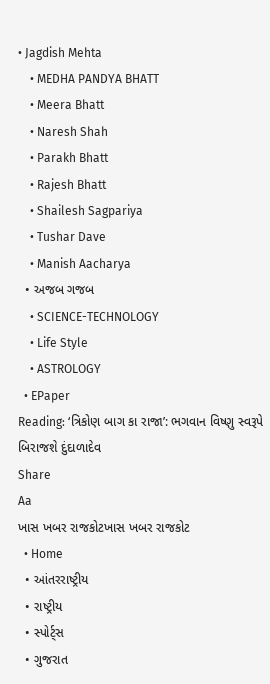• Jagdish Mehta
    • MEDHA PANDYA BHATT
    • Meera Bhatt
    • Naresh Shah
    • Parakh Bhatt
    • Rajesh Bhatt
    • Shailesh Sagpariya
    • Tushar Dave
    • Manish Aacharya
  • અજબ ગજબ
    • SCIENCE-TECHNOLOGY
    • Life Style
    • ASTROLOGY
  • EPaper
Reading: ‘ત્રિકોણ બાગ કા રાજા’: ભગવાન વિષ્ણુ સ્વરૂપે બિરાજશે દુંદાળાદેવ
Share
Aa
ખાસ ખબર રાજકોટખાસ ખબર રાજકોટ
  • Home
  • આંતરરાષ્ટ્રીય
  • રાષ્ટ્રીય
  • સ્પોર્ટ્સ
  • ગુજરાત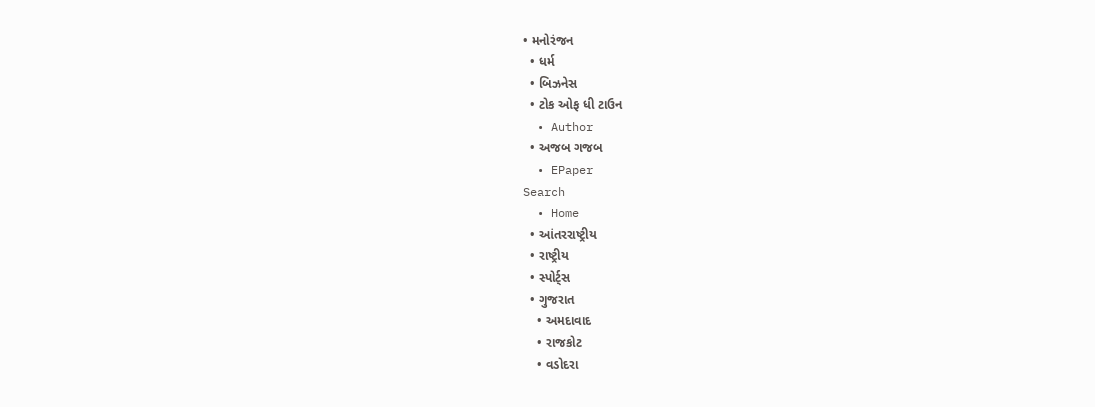• મનોરંજન
  • ધર્મ
  • બિઝનેસ
  • ટોક ઓફ ધી ટાઉન
  • Author
  • અજબ ગજબ
  • EPaper
Search
  • Home
  • આંતરરાષ્ટ્રીય
  • રાષ્ટ્રીય
  • સ્પોર્ટ્સ
  • ગુજરાત
    • અમદાવાદ
    • રાજકોટ
    • વડોદરા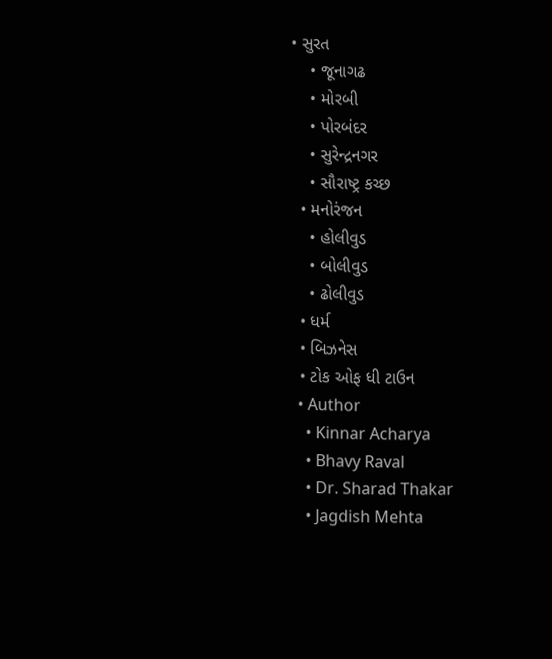• સુરત
    • જૂનાગઢ
    • મોરબી
    • પોરબંદર
    • સુરેન્દ્રનગર
    • સૌરાષ્ટ્ર કચ્છ
  • મનોરંજન
    • હોલીવુડ
    • બોલીવુડ
    • ઢોલીવુડ
  • ધર્મ
  • બિઝનેસ
  • ટોક ઓફ ધી ટાઉન
  • Author
    • Kinnar Acharya
    • Bhavy Raval
    • Dr. Sharad Thakar
    • Jagdish Mehta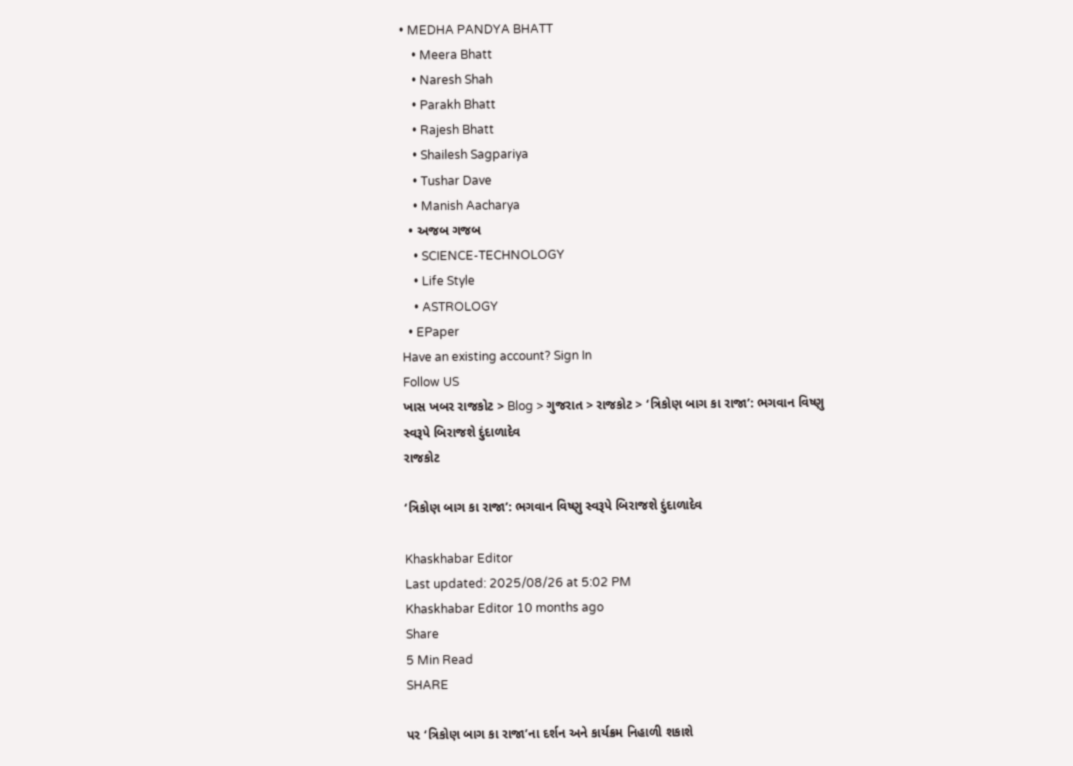• MEDHA PANDYA BHATT
    • Meera Bhatt
    • Naresh Shah
    • Parakh Bhatt
    • Rajesh Bhatt
    • Shailesh Sagpariya
    • Tushar Dave
    • Manish Aacharya
  • અજબ ગજબ
    • SCIENCE-TECHNOLOGY
    • Life Style
    • ASTROLOGY
  • EPaper
Have an existing account? Sign In
Follow US
ખાસ ખબર રાજકોટ > Blog > ગુજરાત > રાજકોટ > ‘ત્રિકોણ બાગ કા રાજા’: ભગવાન વિષ્ણુ સ્વરૂપે બિરાજશે દુંદાળાદેવ
રાજકોટ

‘ત્રિકોણ બાગ કા રાજા’: ભગવાન વિષ્ણુ સ્વરૂપે બિરાજશે દુંદાળાદેવ

Khaskhabar Editor
Last updated: 2025/08/26 at 5:02 PM
Khaskhabar Editor 10 months ago
Share
5 Min Read
SHARE

પર ‘ત્રિકોણ બાગ કા રાજા’ના દર્શન અને કાર્યક્રમ નિહાળી શકાશે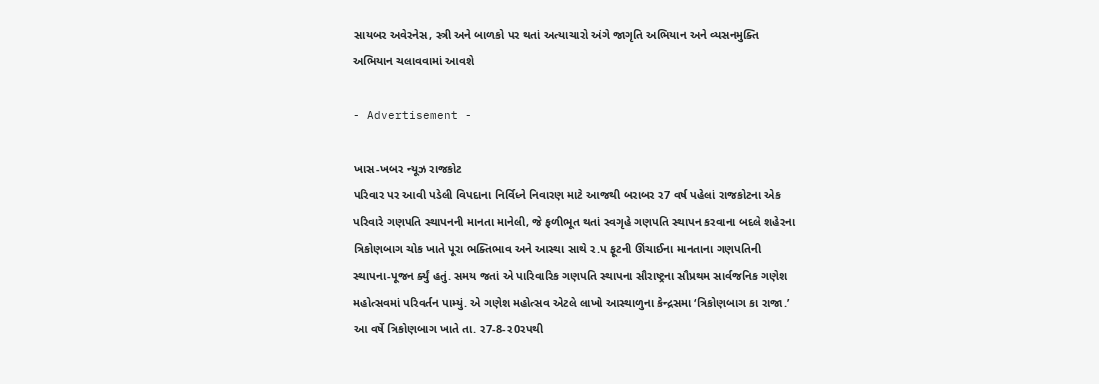સાયબર અવેરનેસ, સ્ત્રી અને બાળકો પર થતાં અત્યાચારો અંગે જાગૃતિ અભિયાન અને વ્યસનમુક્તિ અભિયાન ચલાવવામાં આવશે

- Advertisement -

ખાસ-ખબર ન્યૂઝ રાજકોટ
પરિવાર પર આવી પડેલી વિપદાના નિર્વિધ્ને નિવારણ માટે આજથી બરાબર ર7 વર્ષ પહેલાં રાજકોટના એક પરિવારે ગણપતિ સ્થાપનની માનતા માનેલી, જે ફળીભૂત થતાં સ્વગૃહે ગણપતિ સ્થાપન કરવાના બદલે શહેરના ત્રિકોણબાગ ચોક ખાતે પૂરા ભક્તિભાવ અને આસ્થા સાથે ર.પ ફૂટની ઊંચાઈના માનતાના ગણપતિની સ્થાપના-પૂજન ર્ક્યું હતું. સમય જતાં એ પારિવારિક ગણપતિ સ્થાપના સૌરાષ્ટ્રના સૌપ્રથમ સાર્વજનિક ગણેશ મહોત્સવમાં પરિવર્તન પામ્યું. એ ગણેશ મહોત્સવ એટલે લાખો આસ્થાળુના કેન્દ્રસમા ‘ત્રિકોણબાગ કા રાજા.’ આ વર્ષે ત્રિકોણબાગ ખાતે તા. ર7-8-ર0રપથી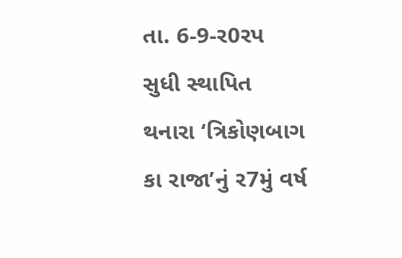તા. 6-9-ર0રપ સુધી સ્થાપિત થનારા ‘ત્રિકોણબાગ કા રાજા’નું ર7મું વર્ષ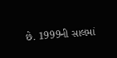છે. 1999ની સાલમાં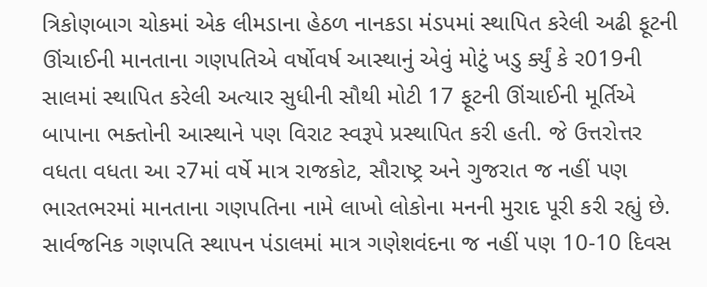ત્રિકોણબાગ ચોકમાં એક લીમડાના હેઠળ નાનકડા મંડપમાં સ્થાપિત કરેલી અઢી ફૂટની ઊંચાઈની માનતાના ગણપતિએ વર્ષોવર્ષ આસ્થાનું એવું મોટું ખડુ ર્ક્યું કે ર019ની સાલમાં સ્થાપિત કરેલી અત્યાર સુધીની સૌથી મોટી 17 ફૂટની ઊંચાઈની મૂર્તિએ બાપાના ભક્તોની આસ્થાને પણ વિરાટ સ્વરૂપે પ્રસ્થાપિત કરી હતી. જે ઉત્તરોત્તર વધતા વધતા આ ર7માં વર્ષે માત્ર રાજકોટ, સૌરાષ્ટ્ર અને ગુજરાત જ નહીં પણ ભારતભરમાં માનતાના ગણપતિના નામે લાખો લોકોના મનની મુરાદ પૂરી કરી રહ્યું છે. સાર્વજનિક ગણપતિ સ્થાપન પંડાલમાં માત્ર ગણેશવંદના જ નહીં પણ 10-10 દિવસ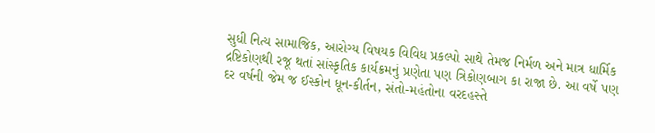સુધી નિત્ય સામાજિક, આરોગ્ય વિષયક વિવિધ પ્રકલ્પો સાથે તેમજ નિર્મળ અને માત્ર ધાર્મિક દ્રષ્ટિકોણથી રજૂ થતાં સાંસ્કૃતિક કાર્યક્રમનું પ્રણેતા પણ ત્રિકોણબાગ કા રાજા છે. આ વર્ષે પણ દર વર્ષની જેમ જ ઈસ્કોન ધૂન-કીર્તન, સંતો-મહંતોના વરદહસ્તે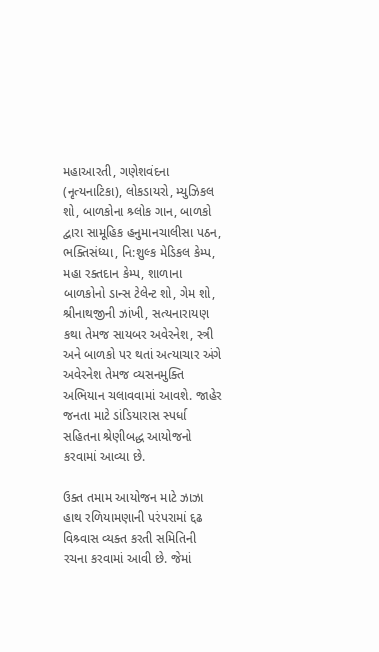મહાઆરતી, ગણેશવંદના (નૃત્યનાટિકા), લોકડાયરો, મ્યુઝિકલ શો, બાળકોના શ્ર્લોક ગાન, બાળકો દ્વારા સામૂહિક હનુમાનચાલીસા પઠન, ભક્તિસંધ્યા, નિ:શુલ્ક મેડિકલ કેમ્પ, મહા રક્તદાન કેમ્પ, શાળાના બાળકોનો ડાન્સ ટેલેન્ટ શો, ગેમ શો, શ્રીનાથજીની ઝાંખી, સત્યનારાયણ કથા તેમજ સાયબર અવેરનેશ, સ્ત્રી અને બાળકો પર થતાં અત્યાચાર અંગે અવેરનેશ તેમજ વ્યસનમુક્તિ અભિયાન ચલાવવામાં આવશે. જાહેર જનતા માટે ડાંડિયારાસ સ્પર્ધા સહિતના શ્રેણીબદ્ધ આયોજનો કરવામાં આવ્યા છે.

ઉક્ત તમામ આયોજન માટે ઝાઝા હાથ રળિયામણાની પરંપરામાં દ્દઢ વિશ્ર્વાસ વ્યક્ત કરતી સમિતિની રચના કરવામાં આવી છે. જેમાં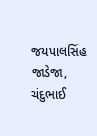જયપાલસિંહ જાડેજા, ચંદુભાઈ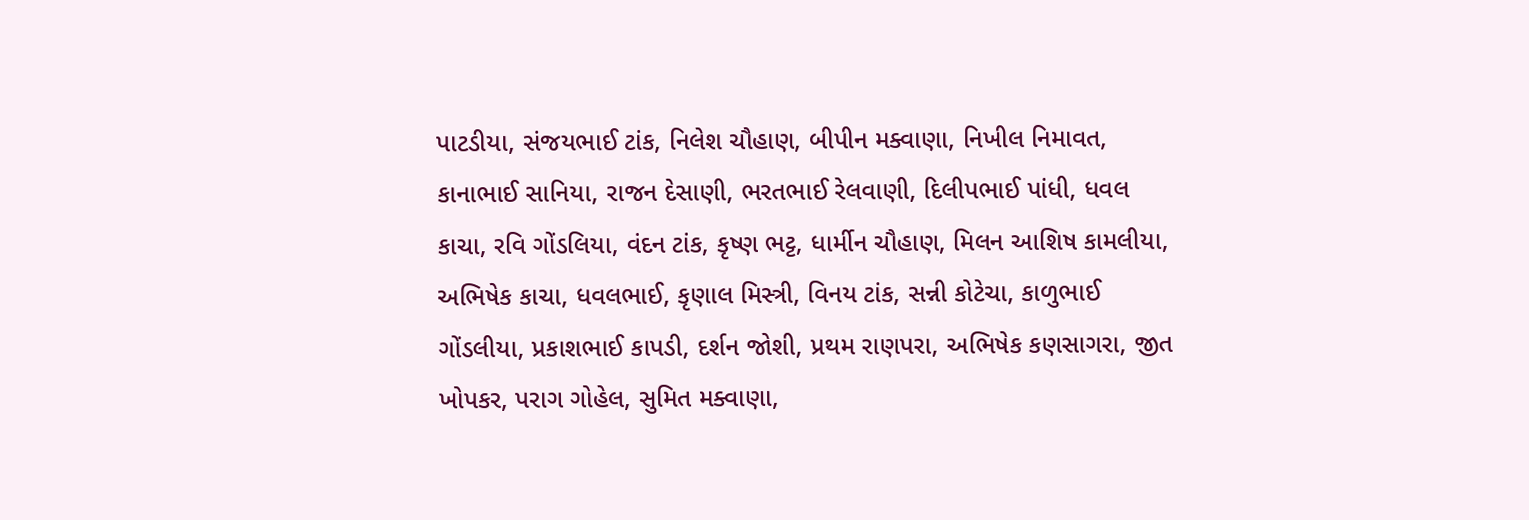પાટડીયા, સંજયભાઈ ટાંક, નિલેશ ચૌહાણ, બીપીન મક્વાણા, નિખીલ નિમાવત, કાનાભાઈ સાનિયા, રાજન દેસાણી, ભરતભાઈ રેલવાણી, દિલીપભાઈ પાંધી, ધવલ કાચા, રવિ ગોંડલિયા, વંદન ટાંક, કૃષ્ણ ભટ્ટ, ધાર્મીન ચૌહાણ, મિલન આશિષ કામલીયા, અભિષેક કાચા, ધવલભાઈ, કૃણાલ મિસ્ત્રી, વિનય ટાંક, સન્ની કોટેચા, કાળુભાઈ ગોંડલીયા, પ્રકાશભાઈ કાપડી, દર્શન જોશી, પ્રથમ રાણપરા, અભિષેક કણસાગરા, જીત ખોપકર, પરાગ ગોહેલ, સુમિત મક્વાણા,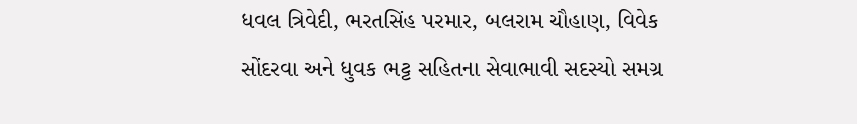ધવલ ત્રિવેદી, ભરતસિંહ પરમાર, બલરામ ચૌહાણ, વિવેક સોંદરવા અને ધુવક ભટ્ટ સહિતના સેવાભાવી સદસ્યો સમગ્ર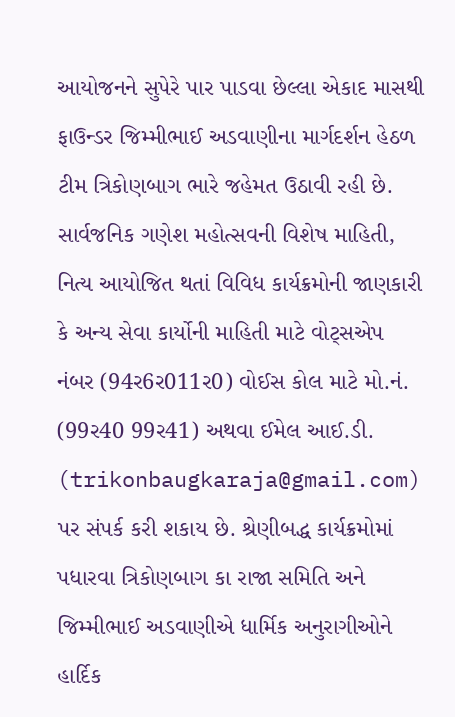આયોજનને સુપેરે પાર પાડવા છેલ્લા એકાદ માસથી ફાઉન્ડર જિમ્મીભાઈ અડવાણીના માર્ગદર્શન હેઠળ ટીમ ત્રિકોણબાગ ભારે જહેમત ઉઠાવી રહી છે. સાર્વજનિક ગણેશ મહોત્સવની વિશેષ માહિતી, નિત્ય આયોજિત થતાં વિવિધ કાર્યક્રમોની જાણકારી કે અન્ય સેવા કાર્યોની માહિતી માટે વોટ્સએપ નંબર (94ર6ર011ર0) વોઈસ કોલ માટે મો.નં. (99ર40 99ર41) અથવા ઈમેલ આઈ.ડી. (trikonbaugkaraja@gmail.com) પર સંપર્ક કરી શકાય છે. શ્રેણીબદ્ધ કાર્યક્રમોમાં પધારવા ત્રિકોણબાગ કા રાજા સમિતિ અને જિમ્મીભાઈ અડવાણીએ ધાર્મિક અનુરાગીઓને હાર્દિક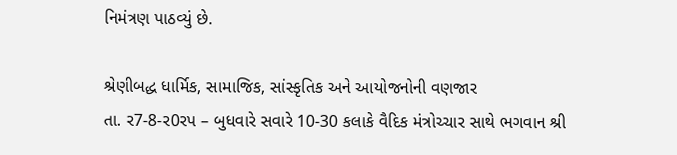નિમંત્રણ પાઠવ્યું છે.

શ્રેણીબદ્ધ ધાર્મિક, સામાજિક, સાંસ્કૃતિક અને આયોજનોની વણજાર
તા. ર7-8-ર0રપ – બુધવારે સવારે 10-30 કલાકે વૈદિક મંત્રોચ્ચાર સાથે ભગવાન શ્રી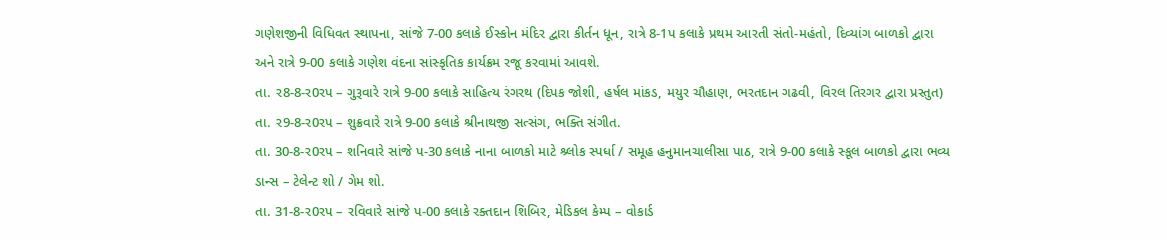ગણેશજીની વિધિવત સ્થાપના, સાંજે 7-00 કલાકે ઈસ્કોન મંદિર દ્વારા કીર્તન ધૂન, રાત્રે 8-1પ કલાકે પ્રથમ આરતી સંતો-મહંતો, દિવ્યાંગ બાળકો દ્વારા અને રાત્રે 9-00 કલાકે ગણેશ વંદના સાંસ્કૃતિક કાર્યક્રમ રજૂ કરવામાં આવશે.
તા. ર8-8-ર0રપ – ગુરૂવારે રાત્રે 9-00 કલાકે સાહિત્ય રંગરથ (દિપક જોશી, હર્ષલ માંકડ, મયુર ચૌહાણ, ભરતદાન ગઢવી, વિરલ તિરગર દ્વારા પ્રસ્તુત)
તા. ર9-8-ર0રપ – શુક્રવારે રાત્રે 9-00 કલાકે શ્રીનાથજી સત્સંગ, ભક્તિ સંગીત.
તા. 30-8-ર0રપ – શનિવારે સાંજે પ-30 કલાકે નાના બાળકો માટે શ્ર્લોક સ્પર્ધા / સમૂહ હનુમાનચાલીસા પાઠ, રાત્રે 9-00 કલાકે સ્કૂલ બાળકો દ્વારા ભવ્ય ડાન્સ – ટેલેન્ટ શો / ગેમ શો.
તા. 31-8-ર0રપ – રવિવારે સાંજે પ-00 કલાકે રક્તદાન શિબિર, મેડિકલ કેમ્પ – વોકાર્ડ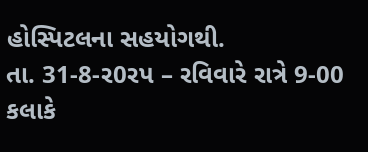હોસ્પિટલના સહયોગથી.
તા. 31-8-ર0રપ – રવિવારે રાત્રે 9-00 કલાકે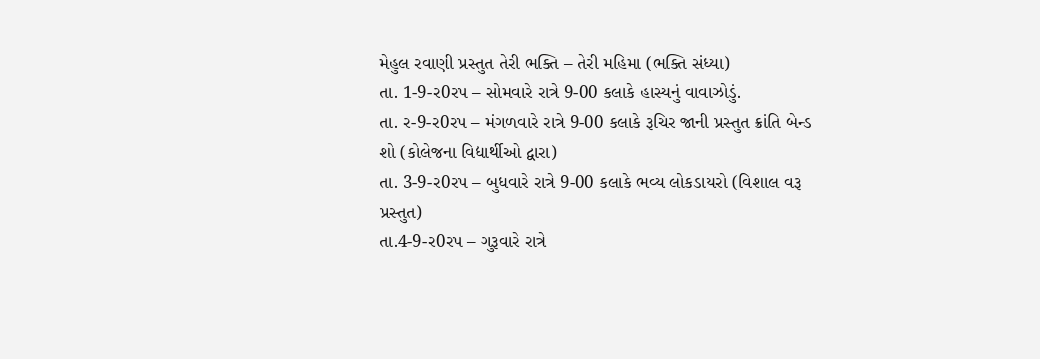મેહુલ રવાણી પ્રસ્તુત તેરી ભક્તિ – તેરી મહિમા (ભક્તિ સંધ્યા)
તા. 1-9-ર0રપ – સોમવારે રાત્રે 9-00 કલાકે હાસ્યનું વાવાઝોડું.
તા. ર-9-ર0રપ – મંગળવારે રાત્રે 9-00 કલાકે રૂચિર જાની પ્રસ્તુત ક્રાંતિ બેન્ડ શો (કોલેજના વિદ્યાર્થીઓ દ્વારા)
તા. 3-9-ર0રપ – બુધવારે રાત્રે 9-00 કલાકે ભવ્ય લોકડાયરો (વિશાલ વરૂ પ્રસ્તુત)
તા.4-9-ર0રપ – ગુરૂવારે રાત્રે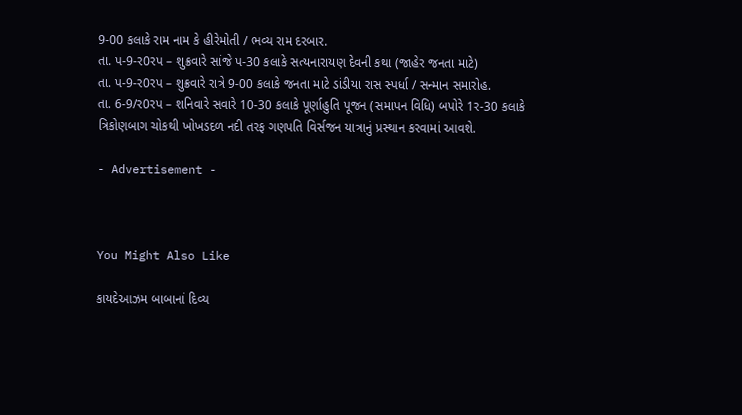9-00 કલાકે રામ નામ કે હીરેમોતી / ભવ્ય રામ દરબાર.
તા. પ-9-ર0રપ – શુક્રવારે સાંજે પ-30 કલાકે સત્યનારાયણ દેવની કથા (જાહેર જનતા માટે)
તા. પ-9-ર0રપ – શુક્રવારે રાત્રે 9-00 કલાકે જનતા માટે ડાંડીયા રાસ સ્પર્ધા / સન્માન સમારોહ.
તા. 6-9/ર0રપ – શનિવારે સવારે 10-30 કલાકે પૂર્ણાહુતિ પૂજન (સમાપન વિધિ) બપોરે 1ર-30 કલાકે ત્રિકોણબાગ ચોકથી ખોખડદળ નદી તરફ ગણપતિ વિર્સજન યાત્રાનું પ્રસ્થાન કરવામાં આવશે.

- Advertisement -



You Might Also Like

કાયદેઆઝમ બાબાનાં દિવ્ય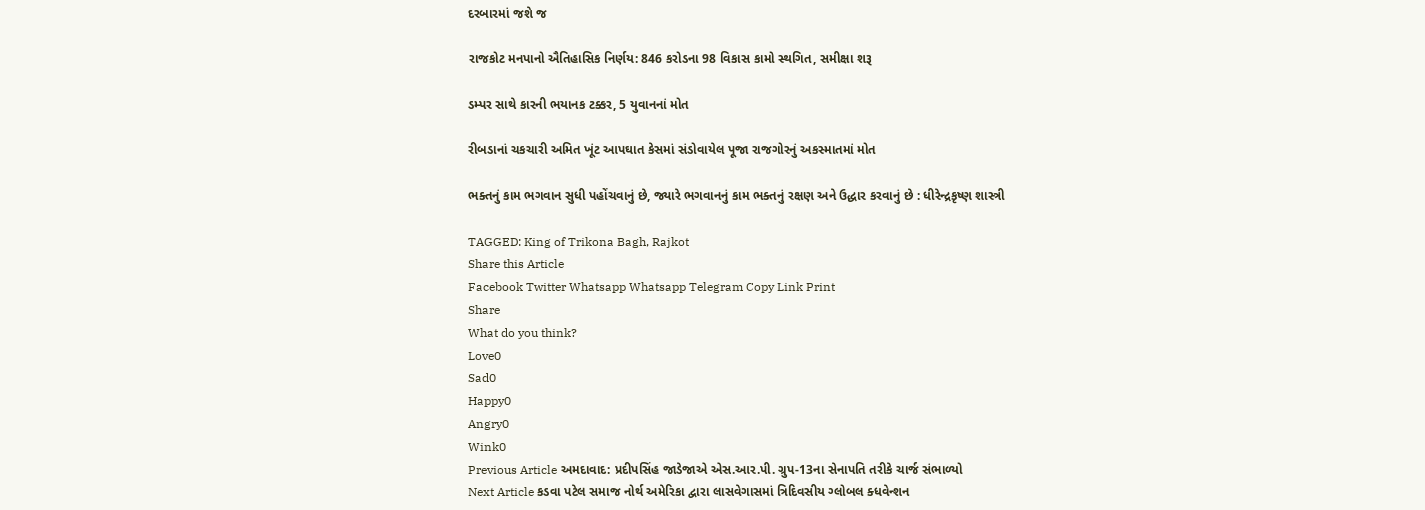દરબારમાં જશે જ

રાજકોટ મનપાનો ઐતિહાસિક નિર્ણય: 846 કરોડના 98 વિકાસ કામો સ્થગિત, સમીક્ષા શરૂ

ડમ્પર સાથે કારની ભયાનક ટક્કર, 5 યુવાનનાં મોત

રીબડાનાં ચકચારી અમિત ખૂંટ આપઘાત કેસમાં સંડોવાયેલ પૂજા રાજગોરનું અકસ્માતમાં મોત

ભક્તનું કામ ભગવાન સુધી પહોંચવાનું છે, જ્યારે ભગવાનનું કામ ભક્તનું રક્ષણ અને ઉદ્ધાર કરવાનું છે : ધીરેન્દ્રકૃષ્ણ શાસ્ત્રી

TAGGED: King of Trikona Bagh, Rajkot
Share this Article
Facebook Twitter Whatsapp Whatsapp Telegram Copy Link Print
Share
What do you think?
Love0
Sad0
Happy0
Angry0
Wink0
Previous Article અમદાવાદ: પ્રદીપસિંહ જાડેજાએ એસ.આર.પી. ગ્રુપ-13ના સેનાપતિ તરીકે ચાર્જ સંભાળ્યો
Next Article કડવા પટેલ સમાજ નોર્થ અમેરિકા દ્વારા લાસવેગાસમાં ત્રિદિવસીય ગ્લોબલ ક્ધવેન્શન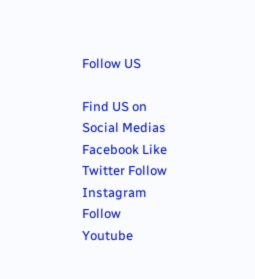Follow US

Find US on Social Medias
Facebook Like
Twitter Follow
Instagram Follow
Youtube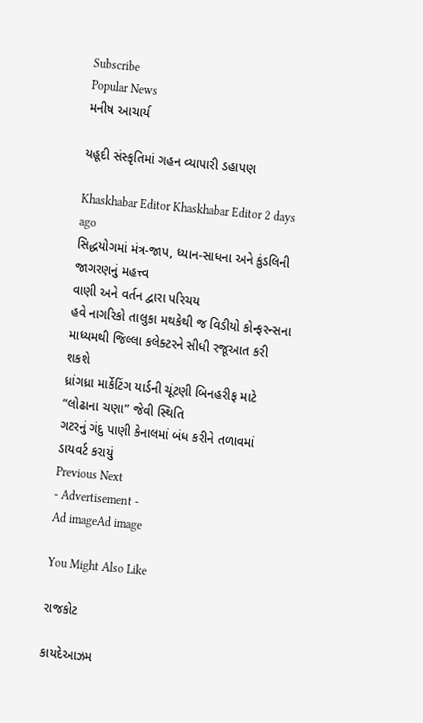Subscribe
Popular News
મનીષ આચાર્ય

યહૂદી સંસ્કૃતિમાં ગહન વ્યાપારી ડહાપણ

Khaskhabar Editor Khaskhabar Editor 2 days ago
સિદ્ધયોગમાં મંત્ર-જાપ, ધ્યાન-સાધના અને કુંડલિની જાગરણનું મહત્ત્વ
વાણી અને વર્તન દ્વારા પરિચય
હવે નાગરિકો તાલુકા મથકેથી જ વિડીયો કોન્ફરન્સના માધ્યમથી જિલ્લા કલેક્ટરને સીધી રજૂઆત કરી શકશે
ધ્રાંગધ્રા માર્કેટિંગ યાર્ડની ચૂંટણી બિનહરીફ માટે “લોઢાના ચણા” જેવી સ્થિતિ
ગટરનું ગંદુ પાણી કેનાલમાં બંધ કરીને તળાવમાં ડાયવર્ટ કરાયું
Previous Next
- Advertisement -
Ad imageAd image

You Might Also Like

રાજકોટ

કાયદેઆઝમ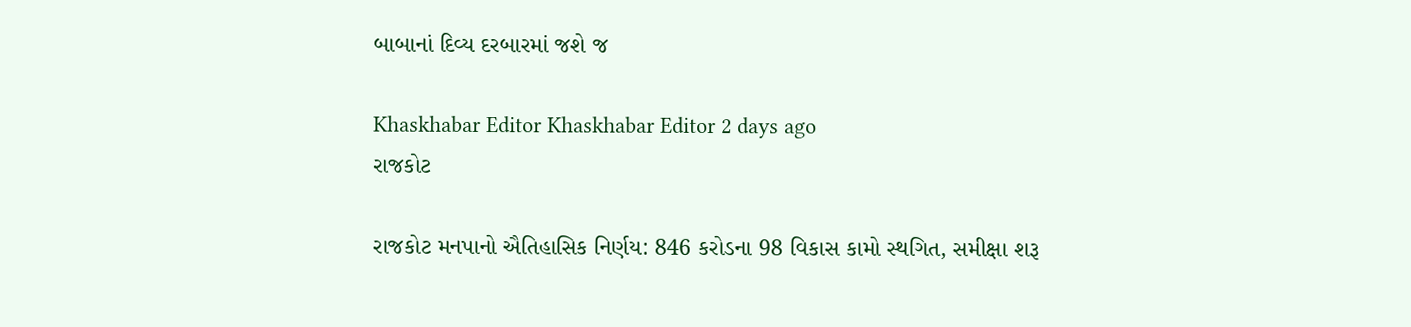બાબાનાં દિવ્ય દરબારમાં જશે જ

Khaskhabar Editor Khaskhabar Editor 2 days ago
રાજકોટ

રાજકોટ મનપાનો ઐતિહાસિક નિર્ણય: 846 કરોડના 98 વિકાસ કામો સ્થગિત, સમીક્ષા શરૂ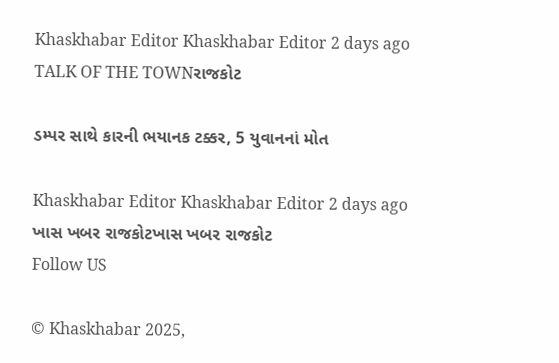Khaskhabar Editor Khaskhabar Editor 2 days ago
TALK OF THE TOWNરાજકોટ

ડમ્પર સાથે કારની ભયાનક ટક્કર, 5 યુવાનનાં મોત

Khaskhabar Editor Khaskhabar Editor 2 days ago
ખાસ ખબર રાજકોટખાસ ખબર રાજકોટ
Follow US

© Khaskhabar 2025,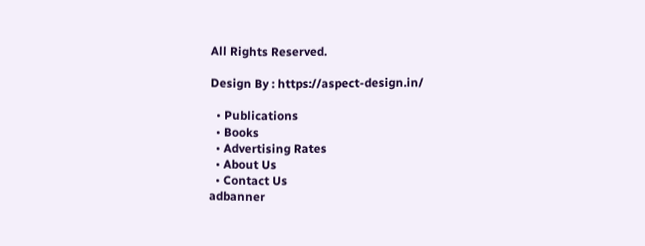All Rights Reserved.

Design By : https://aspect-design.in/

  • Publications
  • Books
  • Advertising Rates
  • About Us
  • Contact Us
adbanner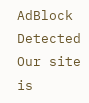AdBlock Detected
Our site is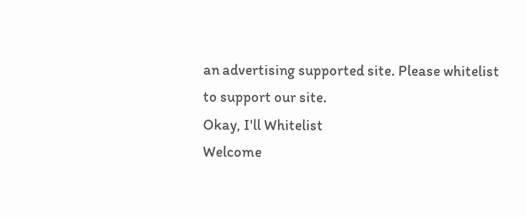an advertising supported site. Please whitelist to support our site.
Okay, I'll Whitelist
Welcome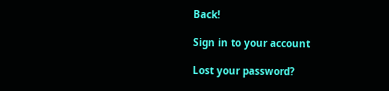Back!

Sign in to your account

Lost your password?